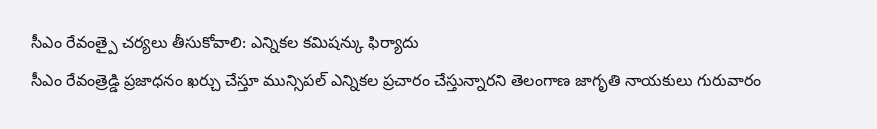సీఎం రేవంత్పై చర్యలు తీసుకోవాలి: ఎన్నికల కమిషన్కు ఫిర్యాదు
సీఎం రేవంత్రెడ్డి ప్రజాధనం ఖర్చు చేస్తూ మున్సిపల్ ఎన్నికల ప్రచారం చేస్తున్నారని తెలంగాణ జాగృతి నాయకులు గురువారం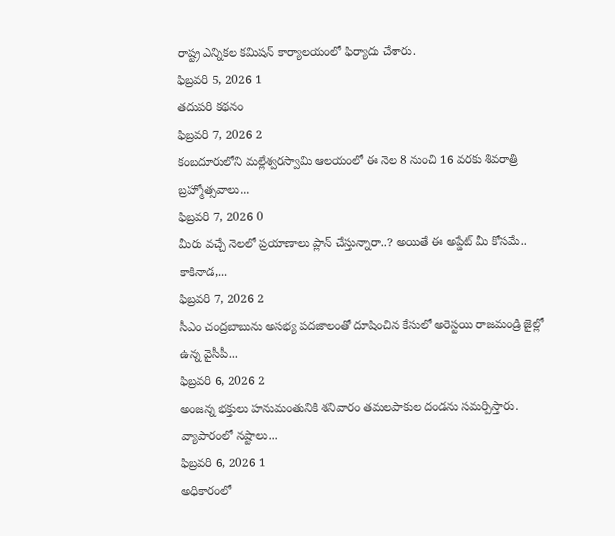రాష్ట్ర ఎన్నికల కమిషన్ కార్యాలయంలో ఫిర్యాదు చేశారు.
ఫిబ్రవరి 5, 2026 1
తదుపరి కథనం
ఫిబ్రవరి 7, 2026 2
కంబదూరులోని మల్లేశ్వరస్వామి ఆలయంలో ఈ నెల 8 నుంచి 16 వరకు శివరాత్రి బ్రహ్మోత్సవాలు...
ఫిబ్రవరి 7, 2026 0
మీరు వచ్చే నెలలో ప్రయాణాలు ప్లాన్ చేస్తున్నారా..? అయితే ఈ అప్డేట్ మీ కోసమే.. కాకినాడ,...
ఫిబ్రవరి 7, 2026 2
సీఎం చంద్రబాబును అసభ్య పదజాలంతో దూషించిన కేసులో అరెస్టయి రాజమండ్రి జైల్లో ఉన్న వైసీపీ...
ఫిబ్రవరి 6, 2026 2
అంజన్న భక్తులు హనుమంతునికి శనివారం తమలపాకుల దండను సమర్పిస్తారు. వ్యాపారంలో నష్టాలు...
ఫిబ్రవరి 6, 2026 1
అధికారంలో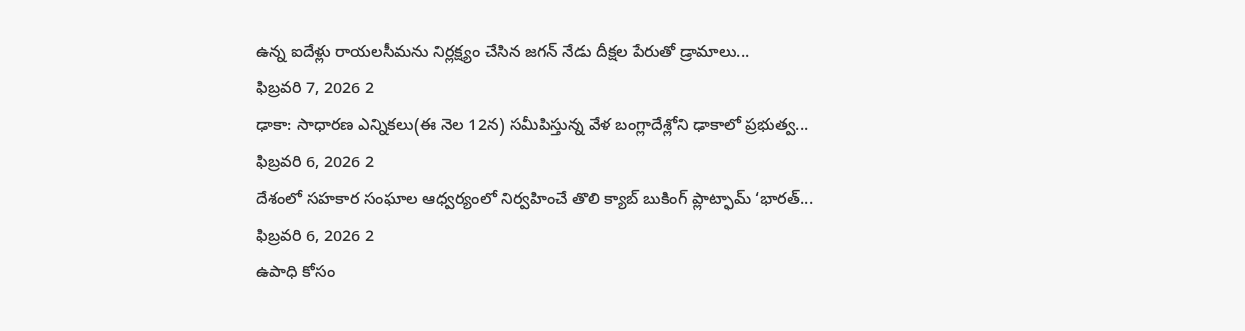ఉన్న ఐదేళ్లు రాయలసీమను నిర్లక్ష్యం చేసిన జగన్ నేడు దీక్షల పేరుతో డ్రామాలు...
ఫిబ్రవరి 7, 2026 2
ఢాకా: సాధారణ ఎన్నికలు(ఈ నెల 12న) సమీపిస్తున్న వేళ బంగ్లాదేశ్లోని ఢాకాలో ప్రభుత్వ...
ఫిబ్రవరి 6, 2026 2
దేశంలో సహకార సంఘాల ఆధ్వర్యంలో నిర్వహించే తొలి క్యాబ్ బుకింగ్ ప్లాట్ఫామ్ ‘భారత్...
ఫిబ్రవరి 6, 2026 2
ఉపాధి కోసం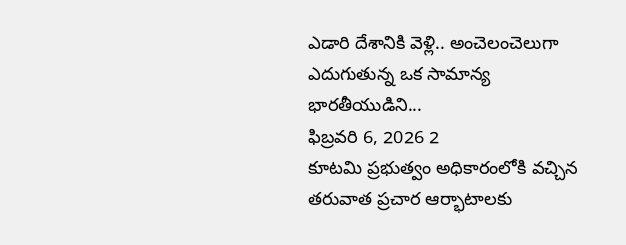ఎడారి దేశానికి వెళ్లి.. అంచెలంచెలుగా ఎదుగుతున్న ఒక సామాన్య భారతీయుడిని...
ఫిబ్రవరి 6, 2026 2
కూటమి ప్రభుత్వం అధికారంలోకి వచ్చిన తరువాత ప్రచార ఆర్భాటాలకు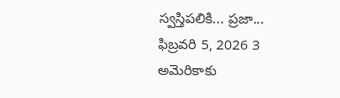స్వస్తిపలికి... ప్రజా...
ఫిబ్రవరి 5, 2026 3
అమెరికాకు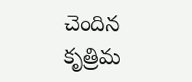చెందిన కృత్రిమ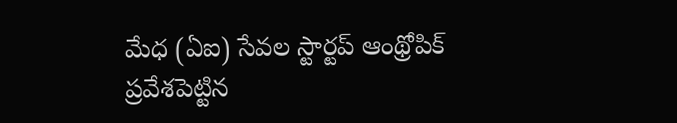మేధ (ఏఐ) సేవల స్టార్టప్ ఆంథ్రోపిక్ ప్రవేశపెట్టిన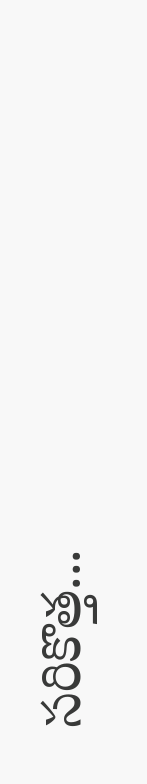సరికొత్త...